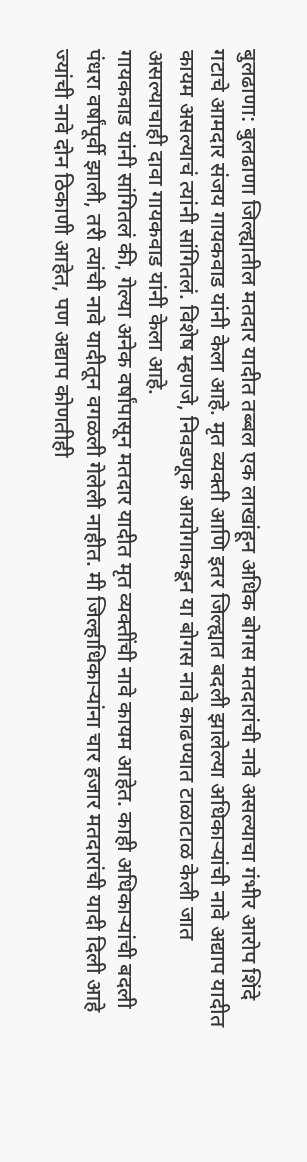बुलढाणा: बुलढाणा जिल्ह्यातील मतदार यादीत तब्बल एक लाखांहून अधिक बोगस मतदारांची नावे असल्याचा गंभीर आरोप शिंदे गटाचे आमदार संजय गायकवाड यांनी केला आहे. मृत व्यक्ती आणि इतर जिल्ह्यात बदली झालेल्या अधिकाऱ्यांची नावे अद्याप यादीत कायम असल्याचं त्यांनी सांगितलं. विशेष म्हणजे, निवडणूक आयोगाकडून या बोगस नावे काढण्यात टाळाटाळ केली जात असल्याचाही दावा गायकवाड यांनी केला आहे.
गायकवाड यांनी सांगितलं की, गेल्या अनेक वर्षांपासून मतदार यादीत मृत व्यक्तींची नावे कायम आहेत. काही अधिकाऱ्यांची बदली पंधरा वर्षांपूर्वी झाली, तरी त्यांची नावे यादीतून वगळली गेलेली नाहीत. मी जिल्हाधिकाऱ्यांना चार हजार मतदारांची यादी दिली आहे ज्यांची नावे दोन ठिकाणी आहेत, पण अद्याप कोणतीही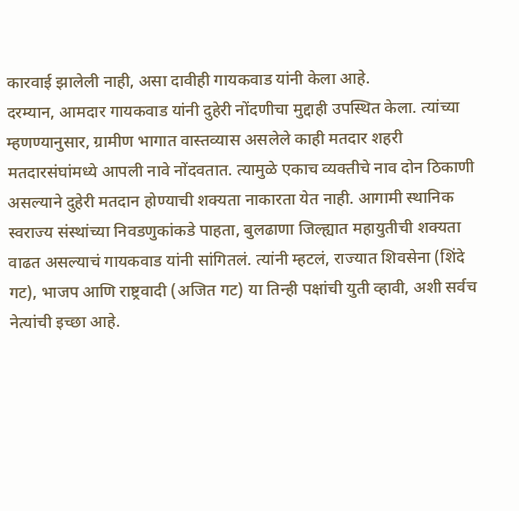कारवाई झालेली नाही, असा दावीही गायकवाड यांनी केला आहे.
दरम्यान, आमदार गायकवाड यांनी दुहेरी नोंदणीचा मुद्दाही उपस्थित केला. त्यांच्या म्हणण्यानुसार, ग्रामीण भागात वास्तव्यास असलेले काही मतदार शहरी मतदारसंघांमध्ये आपली नावे नोंदवतात. त्यामुळे एकाच व्यक्तीचे नाव दोन ठिकाणी असल्याने दुहेरी मतदान होण्याची शक्यता नाकारता येत नाही. आगामी स्थानिक स्वराज्य संस्थांच्या निवडणुकांकडे पाहता, बुलढाणा जिल्ह्यात महायुतीची शक्यता वाढत असल्याचं गायकवाड यांनी सांगितलं. त्यांनी म्हटलं, राज्यात शिवसेना (शिंदे गट), भाजप आणि राष्ट्रवादी (अजित गट) या तिन्ही पक्षांची युती व्हावी, अशी सर्वच नेत्यांची इच्छा आहे.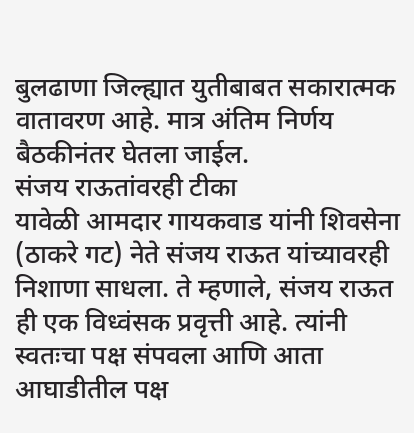बुलढाणा जिल्ह्यात युतीबाबत सकारात्मक वातावरण आहे. मात्र अंतिम निर्णय बैठकीनंतर घेतला जाईल.
संजय राऊतांवरही टीका
यावेळी आमदार गायकवाड यांनी शिवसेना (ठाकरे गट) नेते संजय राऊत यांच्यावरही निशाणा साधला. ते म्हणाले, संजय राऊत ही एक विध्वंसक प्रवृत्ती आहे. त्यांनी स्वतःचा पक्ष संपवला आणि आता आघाडीतील पक्ष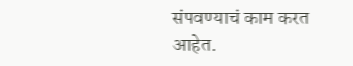संपवण्याचं काम करत आहेत.